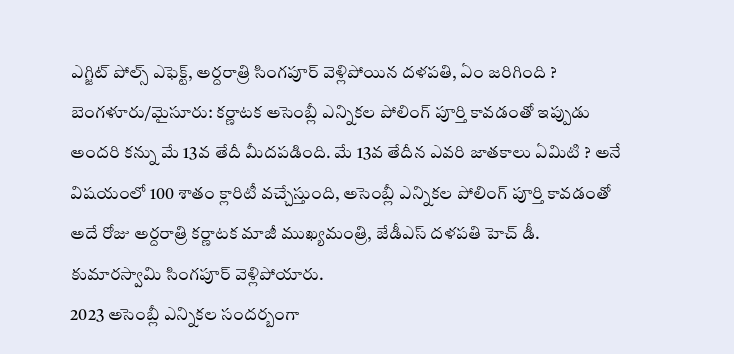ఎగ్జిట్ పోల్స్ ఎఫెక్ట్, అర్దరాత్రి సింగపూర్ వెళ్లిపోయిన దళపతి, ఏం జరిగింది ?
బెంగళూరు/మైసూరు: కర్ణాటక అసెంబ్లీ ఎన్నికల పోలింగ్ పూర్తి కావడంతో ఇప్పుడు అందరి కన్ను మే 13వ తేదీ మీదపడింది. మే 13వ తేదీన ఎవరి జాతకాలు ఏమిటి ? అనే విషయంలో 100 శాతం క్లారిటీ వచ్చేస్తుంది, అసెంబ్లీ ఎన్నికల పోలింగ్ పూర్తి కావడంతో అదే రోజు అర్దరాత్రి కర్ణాటక మాజీ ముఖ్యమంత్రి, జేడీఎస్ దళపతి హెచ్ డీ. కుమారస్వామి సింగపూర్ వెళ్లిపోయారు.
2023 అసెంబ్లీ ఎన్నికల సందర్బంగా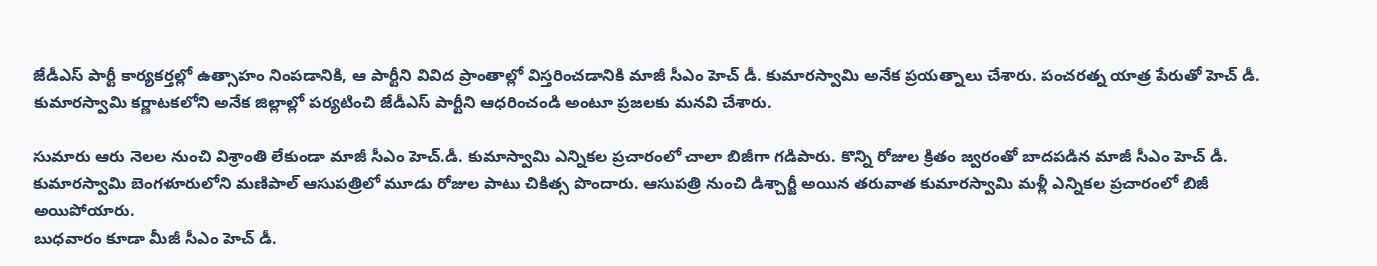జేడీఎస్ పార్టీ కార్యకర్తల్లో ఉత్సాహం నింపడానికి, ఆ పార్టీని వివిద ప్రాంతాల్లో విస్తరించడానికి మాజీ సీఎం హెచ్ డీ. కుమారస్వామి అనేక ప్రయత్నాలు చేశారు. పంచరత్న యాత్ర పేరుతో హెచ్ డీ. కుమారస్వామి కర్ణాటకలోని అనేక జిల్లాల్లో పర్యటించి జేడీఎస్ పార్టీని ఆధరించండి అంటూ ప్రజలకు మనవి చేశారు.

సుమారు ఆరు నెలల నుంచి విశ్రాంతి లేకుండా మాజీ సీఎం హెచ్.డీ. కుమాస్వామి ఎన్నికల ప్రచారంలో చాలా బిజీగా గడిపారు. కొన్ని రోజుల క్రితం జ్వరంతో బాదపడిన మాజీ సీఎం హెచ్ డీ. కుమారస్వామి బెంగళూరులోని మణిపాల్ ఆసుపత్రిలో మూడు రోజుల పాటు చికిత్స పొందారు. ఆసుపత్రి నుంచి డిశ్చార్జీ అయిన తరువాత కుమారస్వామి మళ్లీ ఎన్నికల ప్రచారంలో బిజీ అయిపోయారు.
బుధవారం కూడా మీజీ సీఎం హెచ్ డీ.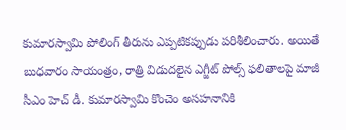కుమారస్వామి పోలింగ్ తీరును ఎప్పటికప్పుడు పరిశీలించారు. అయితే బుధవారం సాయంత్రం, రాత్రి విడుదలైన ఎగ్జీట్ పోల్స్ ఫలితాలపై మాజీ సీఎం హెచ్ డీ. కుమారస్వామి కొంచెం అసహనానికి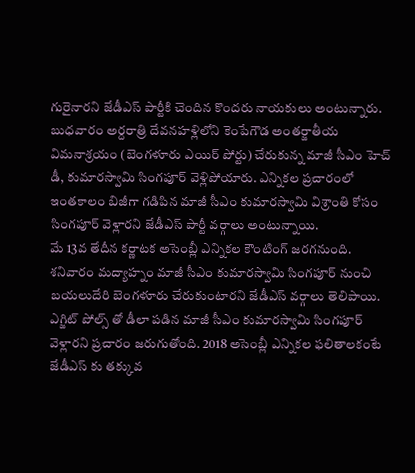గురైనారని జేడీఎస్ పార్టీకి చెందిన కొందరు నాయకులు అంటున్నారు.
బుధవారం అర్దరాత్రి దేవనహళ్లిలోని కెంపేగౌడ అంతర్జాతీయ విమనాశ్రయం (బెంగళూరు ఎయిర్ పోర్టు) చేరుకున్న మాజీ సీఎం హెచ్ డీ, కుమారస్వామి సింగపూర్ వెళ్లిపోయారు. ఎన్నికల ప్రచారంలో ఇంతకాలం బిజీగా గడిపిన మాజీ సీఎం కుమారస్వామి విశ్రాంతి కోసం సింగపూర్ వెళ్లారని జేడీఎస్ పార్టీ వర్గాలు అంటున్నాయి.
మే 13వ తేదీన కర్ణాటక అసెంబ్లీ ఎన్నికల కౌంటింగ్ జరగనుంది. శనివారం మద్యాహ్నం మాజీ సీఎం కుమారస్వామి సింగపూర్ నుంచి బయలుదేరి బెంగళూరు చేరుకుంటారని జేడీఎస్ వర్గాలు తెలిపాయి. ఎగ్జిట్ పోల్స్ తో డీలా పడిన మాజీ సీఎం కుమారస్వామి సింగపూర్ వెళ్లారని ప్రచారం జరుగుతోంది. 2018 అసెంబ్లీ ఎన్నికల ఫలితాలకంటే జేడీఎస్ కు తక్కువ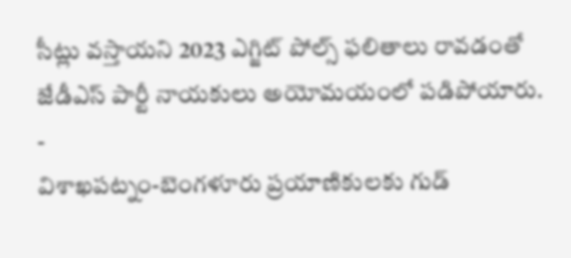సీట్లు వస్తాయని 2023 ఎగ్జిట్ పోల్స్ ఫలితాలు రావడంతో జేడీఎస్ పార్టీ నాయకులు అయోమయంలో పడిపోయారు.
-
విశాఖపట్నం-బెంగళూరు ప్రయాణికులకు గుడ్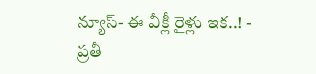న్యూస్- ఈ వీక్లీ రైళ్లు ఇక..! -
ప్రతీ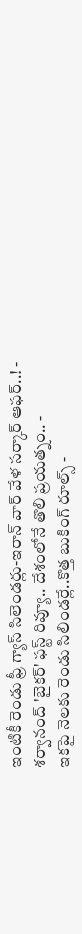ఇంటికీ రెండు ఫ్రీ గ్యాస్ సిలెండర్లు-ఇరాన్ వార్ వేళ సర్కార్ ఆఫర్..! -
శర్వానంద్ 'బైకర్' ఫస్ట్ రివ్యూ.. దేశంలోనే తొలి ప్రయత్నం.. -
ఇకపై నెలకు రెండు సిలిండర్లే..కొత్త బుకింగ్ రూల్స్ -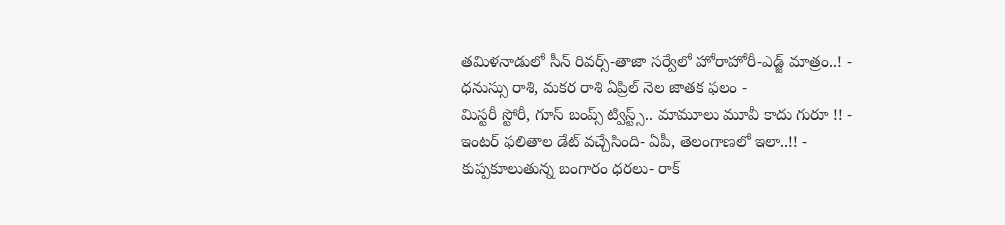తమిళనాడులో సీన్ రివర్స్-తాజా సర్వేలో హోరాహోరీ-ఎడ్జ్ మాత్రం..! -
ధనుస్సు రాశి, మకర రాశి ఏప్రిల్ నెల జాతక ఫలం -
మిస్టరీ స్టోరీ, గూస్ బంప్స్ ట్విస్ట్స్.. మామూలు మూవీ కాదు గురూ !! -
ఇంటర్ ఫలితాల డేట్ వచ్చేసింది- ఏపీ, తెలంగాణలో ఇలా..!! -
కుప్పకూలుతున్న బంగారం ధరలు- రాక్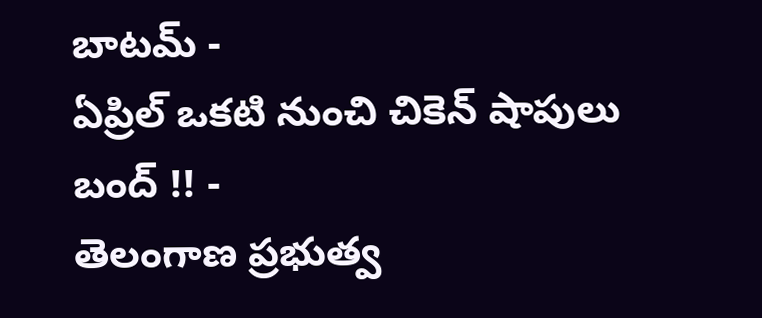బాటమ్ -
ఏప్రిల్ ఒకటి నుంచి చికెన్ షాపులు బంద్ !! -
తెలంగాణ ప్రభుత్వ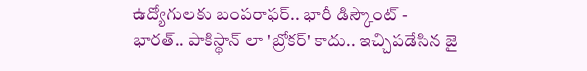ఉద్యోగులకు బంపరాఫర్.. భారీ డిస్కౌంట్ -
భారత్.. పాకిస్థాన్ లా 'బ్రోకర్' కాదు.. ఇచ్చిపడేసిన జై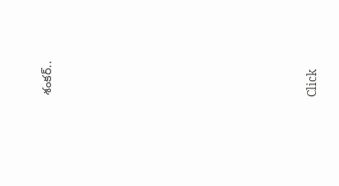శంకర్..












Click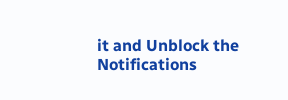it and Unblock the Notifications